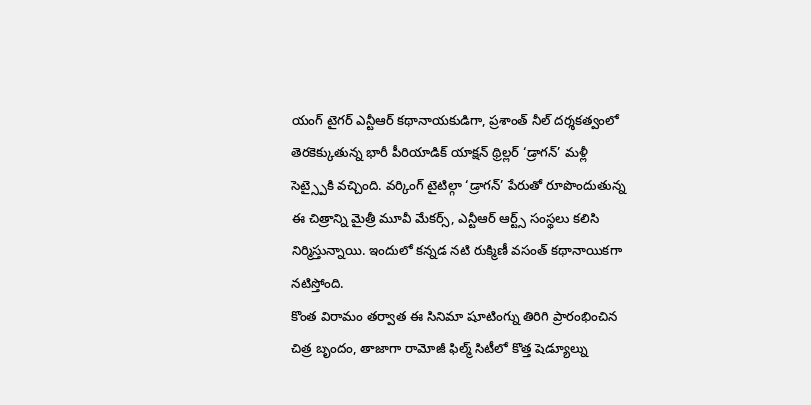యంగ్ టైగర్ ఎన్టీఆర్ కథానాయకుడిగా, ప్రశాంత్ నీల్ దర్శకత్వంలో తెరకెక్కుతున్న భారీ పీరియాడిక్ యాక్షన్ థ్రిల్లర్ ‘డ్రాగన్’ మళ్లీ సెట్స్పైకి వచ్చింది. వర్కింగ్ టైటిల్గా ‘డ్రాగన్’ పేరుతో రూపొందుతున్న ఈ చిత్రాన్ని మైత్రీ మూవీ మేకర్స్, ఎన్టీఆర్ ఆర్ట్స్ సంస్థలు కలిసి నిర్మిస్తున్నాయి. ఇందులో కన్నడ నటి రుక్మిణీ వసంత్ కథానాయికగా నటిస్తోంది.
కొంత విరామం తర్వాత ఈ సినిమా షూటింగ్ను తిరిగి ప్రారంభించిన చిత్ర బృందం, తాజాగా రామోజీ ఫిల్మ్ సిటీలో కొత్త షెడ్యూల్ను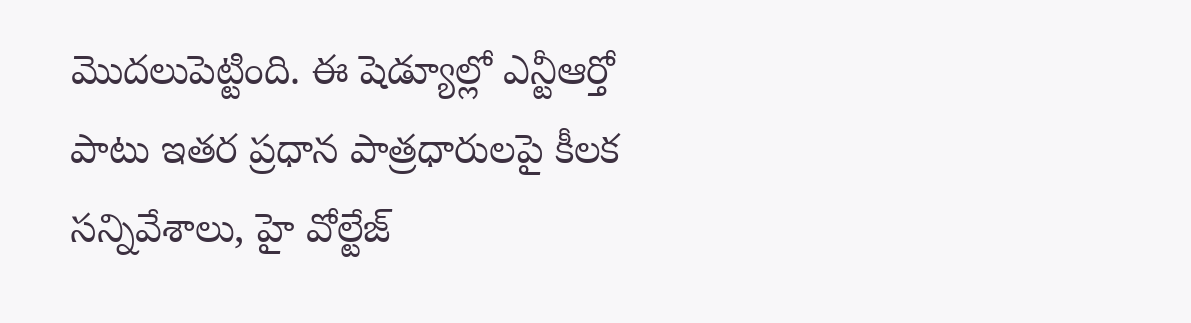మొదలుపెట్టింది. ఈ షెడ్యూల్లో ఎన్టీఆర్తో పాటు ఇతర ప్రధాన పాత్రధారులపై కీలక సన్నివేశాలు, హై వోల్టేజ్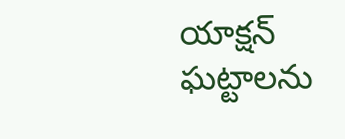యాక్షన్ ఘట్టాలను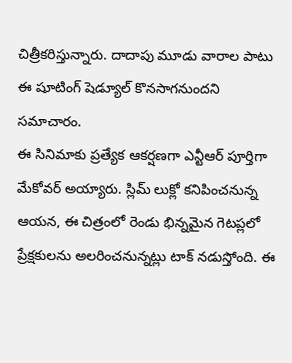చిత్రీకరిస్తున్నారు. దాదాపు మూడు వారాల పాటు ఈ షూటింగ్ షెడ్యూల్ కొనసాగనుందని సమాచారం.
ఈ సినిమాకు ప్రత్యేక ఆకర్షణగా ఎన్టీఆర్ పూర్తిగా మేకోవర్ అయ్యారు. స్లిమ్ లుక్లో కనిపించనున్న ఆయన, ఈ చిత్రంలో రెండు భిన్నమైన గెటప్లలో ప్రేక్షకులను అలరించనున్నట్లు టాక్ నడుస్తోంది. ఈ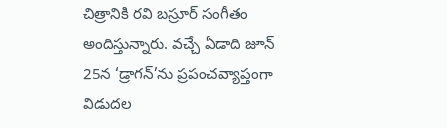చిత్రానికి రవి బస్రూర్ సంగీతం అందిస్తున్నారు. వచ్చే ఏడాది జూన్ 25న ‘డ్రాగన్’ను ప్రపంచవ్యాప్తంగా విడుదల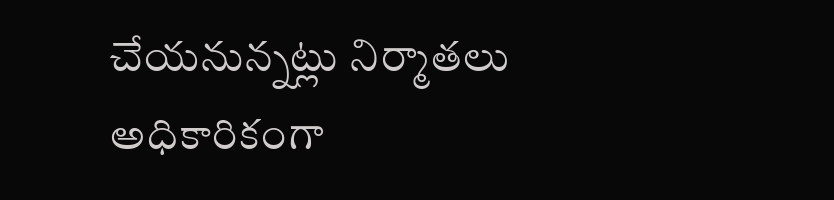చేయనున్నట్లు నిర్మాతలు అధికారికంగా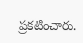ప్రకటించారు.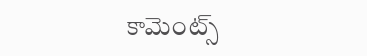కామెంట్స్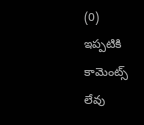(0)
ఇప్పటికి కామెంట్స్ లేవు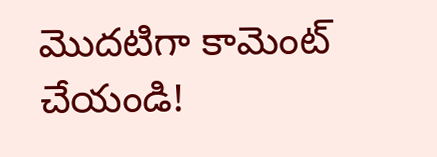మొదటిగా కామెంట్ చేయండి!